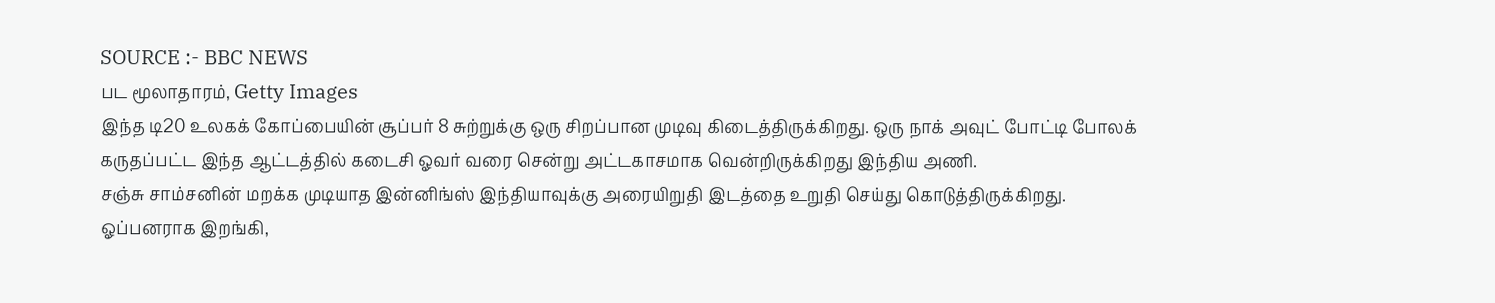SOURCE :- BBC NEWS
பட மூலாதாரம், Getty Images
இந்த டி20 உலகக் கோப்பையின் சூப்பர் 8 சுற்றுக்கு ஒரு சிறப்பான முடிவு கிடைத்திருக்கிறது. ஒரு நாக் அவுட் போட்டி போலக் கருதப்பட்ட இந்த ஆட்டத்தில் கடைசி ஓவர் வரை சென்று அட்டகாசமாக வென்றிருக்கிறது இந்திய அணி.
சஞ்சு சாம்சனின் மறக்க முடியாத இன்னிங்ஸ் இந்தியாவுக்கு அரையிறுதி இடத்தை உறுதி செய்து கொடுத்திருக்கிறது. ஓப்பனராக இறங்கி,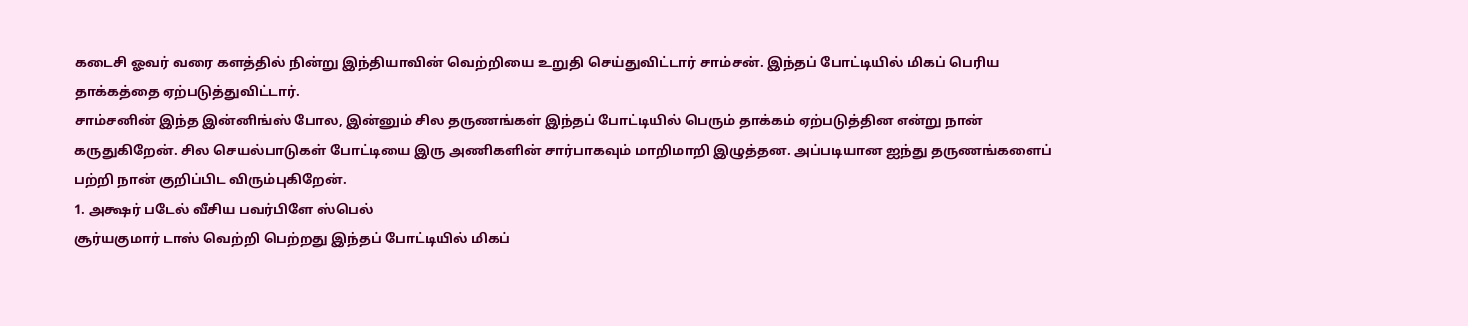கடைசி ஓவர் வரை களத்தில் நின்று இந்தியாவின் வெற்றியை உறுதி செய்துவிட்டார் சாம்சன். இந்தப் போட்டியில் மிகப் பெரிய தாக்கத்தை ஏற்படுத்துவிட்டார்.
சாம்சனின் இந்த இன்னிங்ஸ் போல, இன்னும் சில தருணங்கள் இந்தப் போட்டியில் பெரும் தாக்கம் ஏற்படுத்தின என்று நான் கருதுகிறேன். சில செயல்பாடுகள் போட்டியை இரு அணிகளின் சார்பாகவும் மாறிமாறி இழுத்தன. அப்படியான ஐந்து தருணங்களைப் பற்றி நான் குறிப்பிட விரும்புகிறேன்.
1. அக்ஷர் படேல் வீசிய பவர்பிளே ஸ்பெல்
சூர்யகுமார் டாஸ் வெற்றி பெற்றது இந்தப் போட்டியில் மிகப்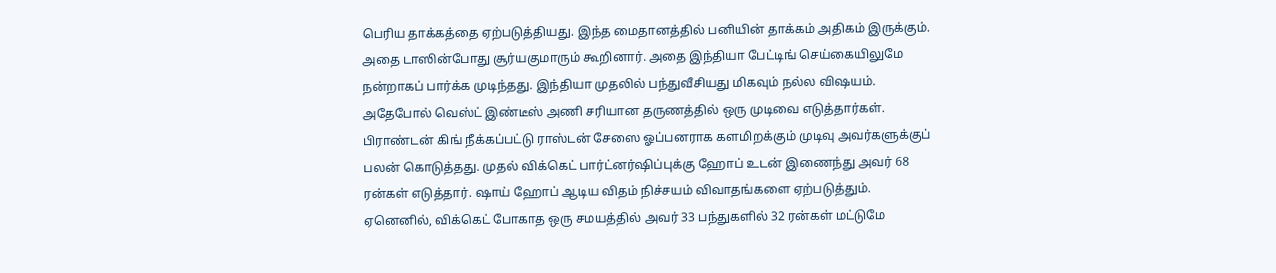பெரிய தாக்கத்தை ஏற்படுத்தியது. இந்த மைதானத்தில் பனியின் தாக்கம் அதிகம் இருக்கும். அதை டாஸின்போது சூர்யகுமாரும் கூறினார். அதை இந்தியா பேட்டிங் செய்கையிலுமே நன்றாகப் பார்க்க முடிந்தது. இந்தியா முதலில் பந்துவீசியது மிகவும் நல்ல விஷயம்.
அதேபோல் வெஸ்ட் இண்டீஸ் அணி சரியான தருணத்தில் ஒரு முடிவை எடுத்தார்கள். பிராண்டன் கிங் நீக்கப்பட்டு ராஸ்டன் சேஸை ஓப்பனராக களமிறக்கும் முடிவு அவர்களுக்குப் பலன் கொடுத்தது. முதல் விக்கெட் பார்ட்னர்ஷிப்புக்கு ஹோப் உடன் இணைந்து அவர் 68 ரன்கள் எடுத்தார். ஷாய் ஹோப் ஆடிய விதம் நிச்சயம் விவாதங்களை ஏற்படுத்தும். ஏனெனில், விக்கெட் போகாத ஒரு சமயத்தில் அவர் 33 பந்துகளில் 32 ரன்கள் மட்டுமே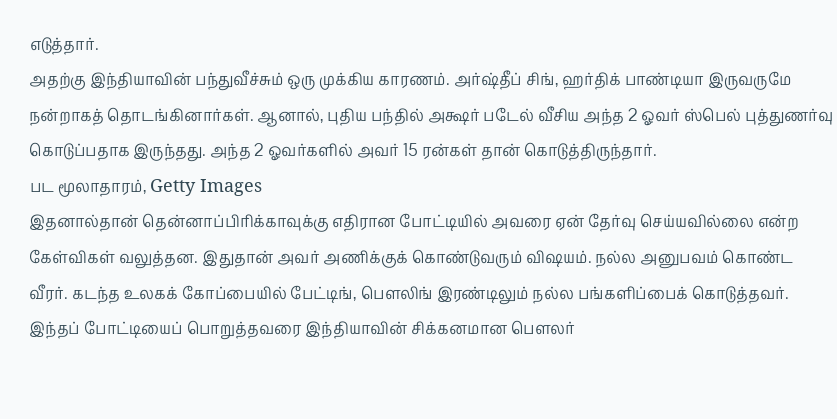எடுத்தார்.
அதற்கு இந்தியாவின் பந்துவீச்சும் ஒரு முக்கிய காரணம். அர்ஷ்தீப் சிங், ஹர்திக் பாண்டியா இருவருமே நன்றாகத் தொடங்கினார்கள். ஆனால், புதிய பந்தில் அக்ஷர் படேல் வீசிய அந்த 2 ஓவர் ஸ்பெல் புத்துணர்வு கொடுப்பதாக இருந்தது. அந்த 2 ஓவர்களில் அவர் 15 ரன்கள் தான் கொடுத்திருந்தார்.
பட மூலாதாரம், Getty Images
இதனால்தான் தென்னாப்பிரிக்காவுக்கு எதிரான போட்டியில் அவரை ஏன் தேர்வு செய்யவில்லை என்ற கேள்விகள் வலுத்தன. இதுதான் அவர் அணிக்குக் கொண்டுவரும் விஷயம். நல்ல அனுபவம் கொண்ட வீரர். கடந்த உலகக் கோப்பையில் பேட்டிங், பௌலிங் இரண்டிலும் நல்ல பங்களிப்பைக் கொடுத்தவர்.
இந்தப் போட்டியைப் பொறுத்தவரை இந்தியாவின் சிக்கனமான பௌலர்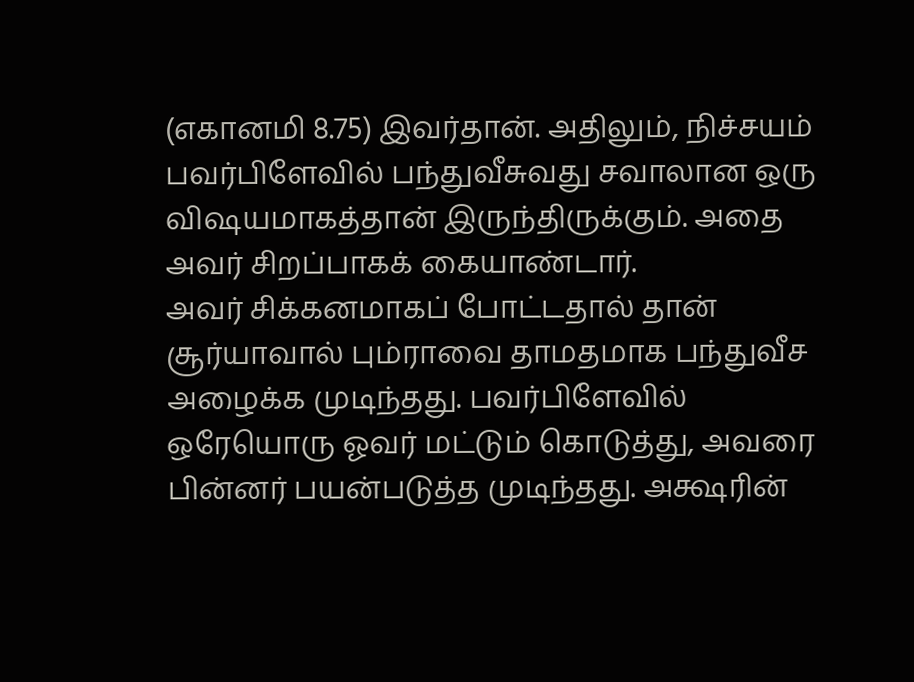(எகானமி 8.75) இவர்தான். அதிலும், நிச்சயம் பவர்பிளேவில் பந்துவீசுவது சவாலான ஒரு விஷயமாகத்தான் இருந்திருக்கும். அதை அவர் சிறப்பாகக் கையாண்டார்.
அவர் சிக்கனமாகப் போட்டதால் தான் சூர்யாவால் பும்ராவை தாமதமாக பந்துவீச அழைக்க முடிந்தது. பவர்பிளேவில் ஒரேயொரு ஓவர் மட்டும் கொடுத்து, அவரை பின்னர் பயன்படுத்த முடிந்தது. அக்ஷரின்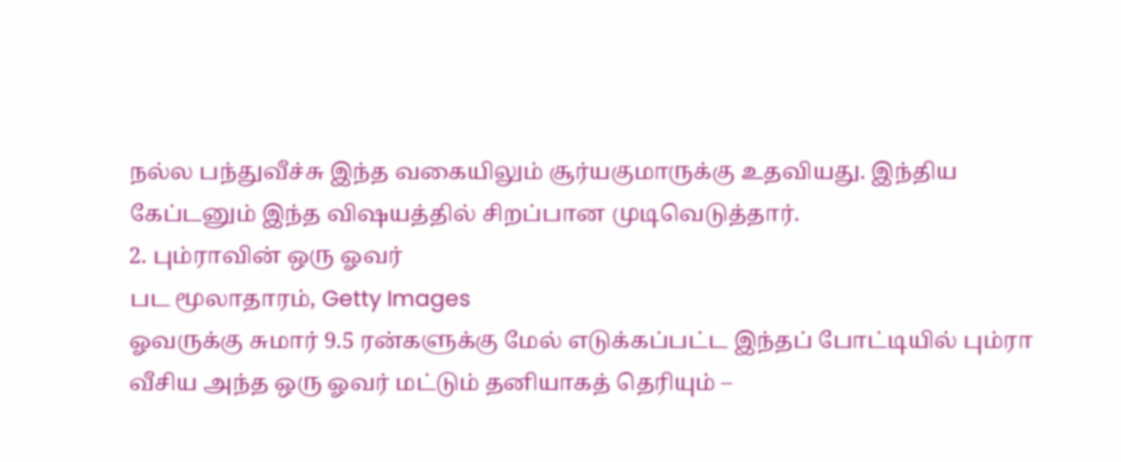நல்ல பந்துவீச்சு இந்த வகையிலும் சூர்யகுமாருக்கு உதவியது. இந்திய கேப்டனும் இந்த விஷயத்தில் சிறப்பான முடிவெடுத்தார்.
2. பும்ராவின் ஒரு ஓவர்
பட மூலாதாரம், Getty Images
ஓவருக்கு சுமார் 9.5 ரன்களுக்கு மேல் எடுக்கப்பட்ட இந்தப் போட்டியில் பும்ரா வீசிய அந்த ஒரு ஓவர் மட்டும் தனியாகத் தெரியும் –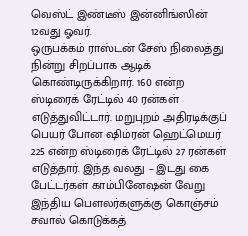வெஸ்ட் இண்டீஸ் இன்னிங்ஸின் 12வது ஓவர்.
ஒருபக்கம் ராஸ்டன் சேஸ் நிலைத்து நின்று சிறப்பாக ஆடிக் கொண்டிருக்கிறார். 160 என்ற ஸ்டிரைக் ரேட்டில் 40 ரன்கள் எடுத்துவிட்டார். மறுபுறம் அதிரடிக்குப் பெயர் போன ஷிம்ரன் ஹெட்மெயர் 225 என்ற ஸ்டிரைக் ரேட்டில் 27 ரன்கள் எடுத்தார். இந்த வலது – இடது கை பேட்டர்கள் காம்பினேஷன் வேறு இந்திய பௌலர்களுக்கு கொஞ்சம் சவால் கொடுக்கத்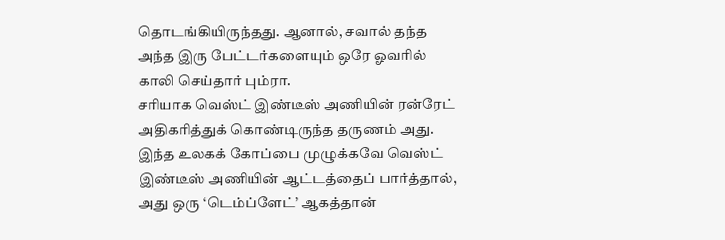தொடங்கியிருந்தது. ஆனால், சவால் தந்த அந்த இரு பேட்டர்களையும் ஒரே ஓவரில் காலி செய்தார் பும்ரா.
சரியாக வெஸ்ட் இண்டீஸ் அணியின் ரன்ரேட் அதிகரித்துக் கொண்டிருந்த தருணம் அது. இந்த உலகக் கோப்பை முழுக்கவே வெஸ்ட் இண்டீஸ் அணியின் ஆட்டத்தைப் பார்த்தால், அது ஒரு ‘டெம்ப்ளேட்’ ஆகத்தான்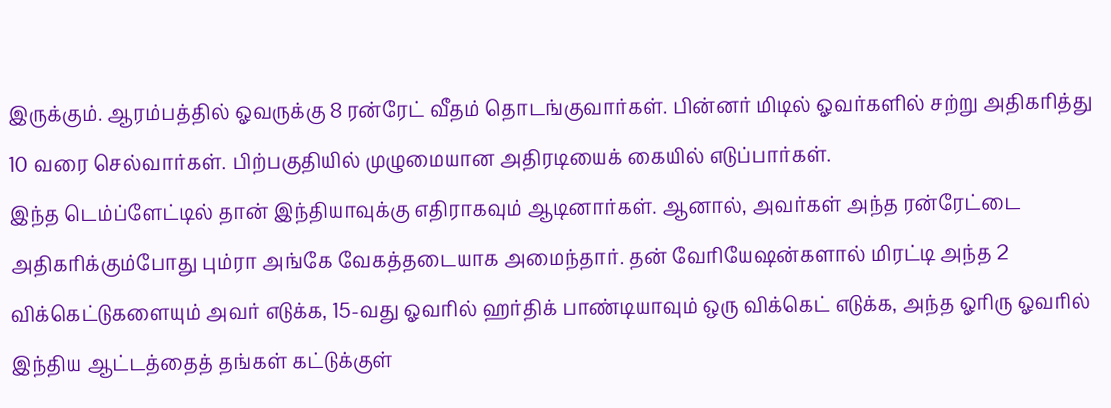இருக்கும். ஆரம்பத்தில் ஓவருக்கு 8 ரன்ரேட் வீதம் தொடங்குவார்கள். பின்னர் மிடில் ஓவர்களில் சற்று அதிகரித்து 10 வரை செல்வார்கள். பிற்பகுதியில் முழுமையான அதிரடியைக் கையில் எடுப்பார்கள்.
இந்த டெம்ப்ளேட்டில் தான் இந்தியாவுக்கு எதிராகவும் ஆடினார்கள். ஆனால், அவர்கள் அந்த ரன்ரேட்டை அதிகரிக்கும்போது பும்ரா அங்கே வேகத்தடையாக அமைந்தார். தன் வேரியேஷன்களால் மிரட்டி அந்த 2 விக்கெட்டுகளையும் அவர் எடுக்க, 15-வது ஓவரில் ஹர்திக் பாண்டியாவும் ஒரு விக்கெட் எடுக்க, அந்த ஓரிரு ஓவரில் இந்திய ஆட்டத்தைத் தங்கள் கட்டுக்குள்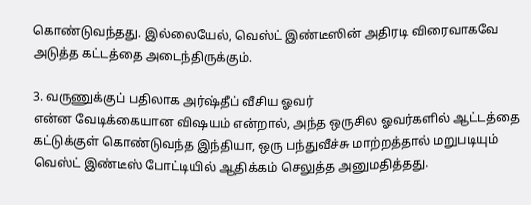கொண்டுவந்தது. இல்லையேல், வெஸ்ட் இண்டீஸின் அதிரடி விரைவாகவே அடுத்த கட்டத்தை அடைந்திருக்கும்.

3. வருணுக்குப் பதிலாக அர்ஷ்தீப் வீசிய ஓவர்
என்ன வேடிக்கையான விஷயம் என்றால், அந்த ஒருசில ஓவர்களில் ஆட்டத்தை கட்டுக்குள் கொண்டுவந்த இந்தியா, ஒரு பந்துவீச்சு மாற்றத்தால் மறுபடியும் வெஸ்ட் இண்டீஸ் போட்டியில் ஆதிக்கம் செலுத்த அனுமதித்தது.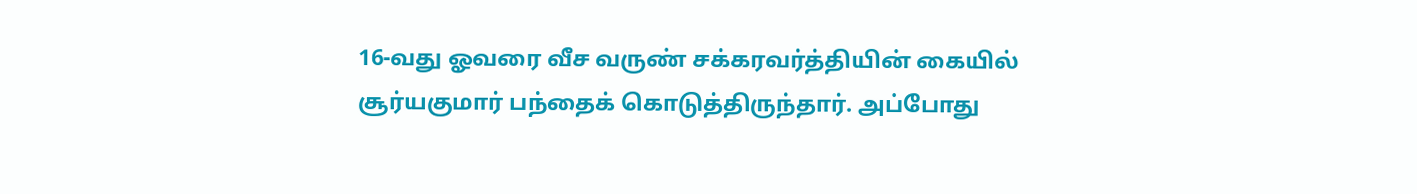16-வது ஓவரை வீச வருண் சக்கரவர்த்தியின் கையில் சூர்யகுமார் பந்தைக் கொடுத்திருந்தார். அப்போது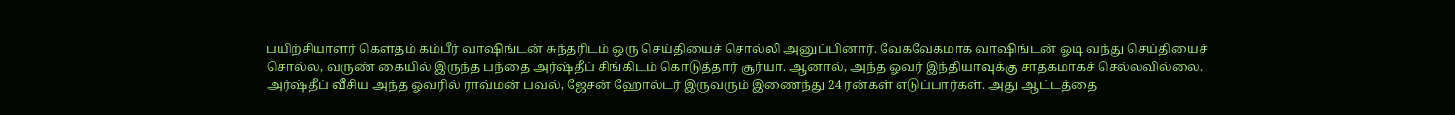பயிற்சியாளர் கௌதம் கம்பீர் வாஷிங்டன் சுந்தரிடம் ஒரு செய்தியைச் சொல்லி அனுப்பினார். வேகவேகமாக வாஷிங்டன் ஓடி வந்து செய்தியைச் சொல்ல, வருண் கையில் இருந்த பந்தை அர்ஷ்தீப் சிங்கிடம் கொடுத்தார் சூர்யா. ஆனால், அந்த ஓவர் இந்தியாவுக்கு சாதகமாகச் செல்லவில்லை.
அர்ஷ்தீப் வீசிய அந்த ஓவரில் ராவ்மன் பவல், ஜேசன் ஹோல்டர் இருவரும் இணைந்து 24 ரன்கள் எடுப்பார்கள். அது ஆட்டத்தை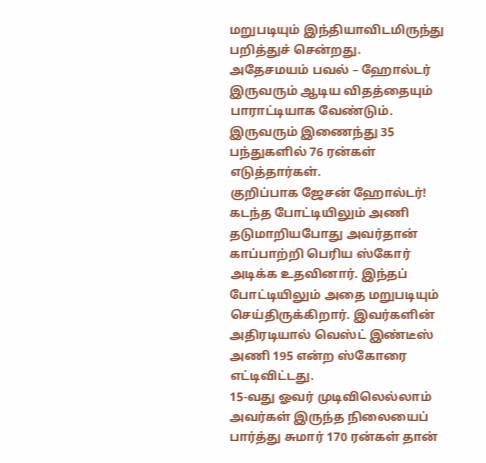மறுபடியும் இந்தியாவிடமிருந்து பறித்துச் சென்றது.
அதேசமயம் பவல் – ஹோல்டர் இருவரும் ஆடிய விதத்தையும் பாராட்டியாக வேண்டும். இருவரும் இணைந்து 35 பந்துகளில் 76 ரன்கள் எடுத்தார்கள்.
குறிப்பாக ஜேசன் ஹோல்டர்!
கடந்த போட்டியிலும் அணி தடுமாறியபோது அவர்தான் காப்பாற்றி பெரிய ஸ்கோர் அடிக்க உதவினார். இந்தப் போட்டியிலும் அதை மறுபடியும் செய்திருக்கிறார். இவர்களின் அதிரடியால் வெஸ்ட் இண்டீஸ் அணி 195 என்ற ஸ்கோரை எட்டிவிட்டது.
15-வது ஓவர் முடிவிலெல்லாம் அவர்கள் இருந்த நிலையைப் பார்த்து சுமார் 170 ரன்கள் தான்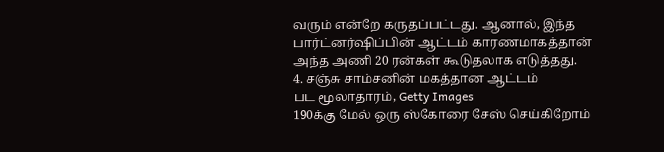வரும் என்றே கருதப்பட்டது. ஆனால், இந்த பார்ட்னர்ஷிப்பின் ஆட்டம் காரணமாகத்தான் அந்த அணி 20 ரன்கள் கூடுதலாக எடுத்தது.
4. சஞ்சு சாம்சனின் மகத்தான ஆட்டம்
பட மூலாதாரம், Getty Images
190க்கு மேல் ஒரு ஸ்கோரை சேஸ் செய்கிறோம்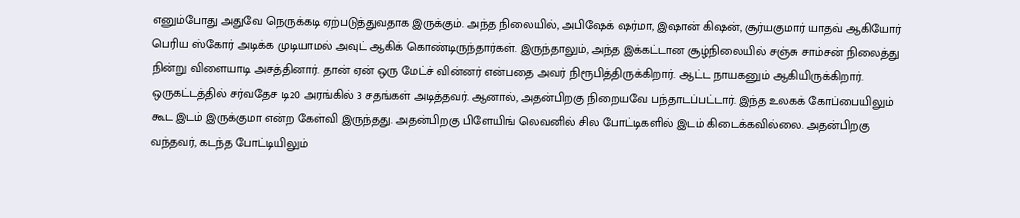எனும்போது அதுவே நெருக்கடி ஏற்படுத்துவதாக இருக்கும். அந்த நிலையில், அபிஷேக் ஷர்மா, இஷான் கிஷன், சூர்யகுமார் யாதவ் ஆகியோர் பெரிய ஸ்கோர் அடிக்க முடியாமல் அவுட் ஆகிக் கொண்டிருந்தார்கள். இருந்தாலும், அந்த இக்கட்டான சூழ்நிலையில் சஞ்சு சாம்சன் நிலைத்து நின்று விளையாடி அசத்தினார். தான் ஏன் ஒரு மேட்ச் வின்னர் என்பதை அவர் நிரூபித்திருக்கிறார். ஆட்ட நாயகனும் ஆகியிருக்கிறார்.
ஒருகட்டத்தில் சர்வதேச டி20 அரங்கில் 3 சதங்கள் அடித்தவர். ஆனால், அதன்பிறகு நிறையவே பந்தாடப்பட்டார். இந்த உலகக் கோப்பையிலும் கூட இடம் இருக்குமா என்ற கேள்வி இருந்தது. அதன்பிறகு பிளேயிங் லெவனில் சில போட்டிகளில் இடம் கிடைக்கவில்லை. அதன்பிறகு வந்தவர், கடந்த போட்டியிலும்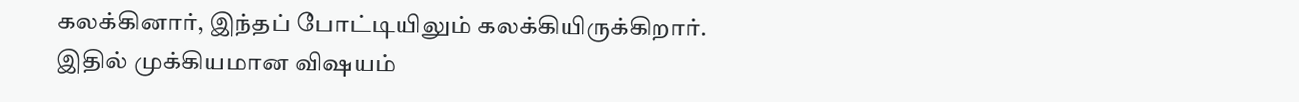கலக்கினார், இந்தப் போட்டியிலும் கலக்கியிருக்கிறார்.
இதில் முக்கியமான விஷயம்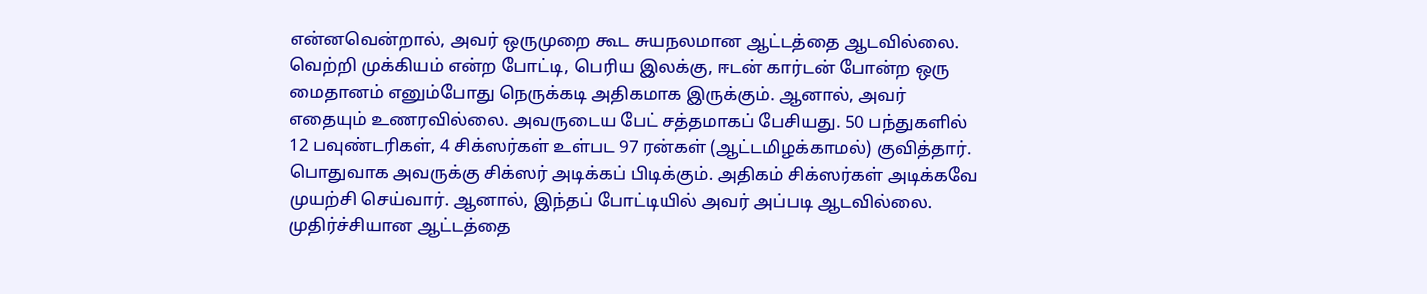என்னவென்றால், அவர் ஒருமுறை கூட சுயநலமான ஆட்டத்தை ஆடவில்லை. வெற்றி முக்கியம் என்ற போட்டி, பெரிய இலக்கு, ஈடன் கார்டன் போன்ற ஒரு மைதானம் எனும்போது நெருக்கடி அதிகமாக இருக்கும். ஆனால், அவர் எதையும் உணரவில்லை. அவருடைய பேட் சத்தமாகப் பேசியது. 50 பந்துகளில் 12 பவுண்டரிகள், 4 சிக்ஸர்கள் உள்பட 97 ரன்கள் (ஆட்டமிழக்காமல்) குவித்தார்.
பொதுவாக அவருக்கு சிக்ஸர் அடிக்கப் பிடிக்கும். அதிகம் சிக்ஸர்கள் அடிக்கவே முயற்சி செய்வார். ஆனால், இந்தப் போட்டியில் அவர் அப்படி ஆடவில்லை. முதிர்ச்சியான ஆட்டத்தை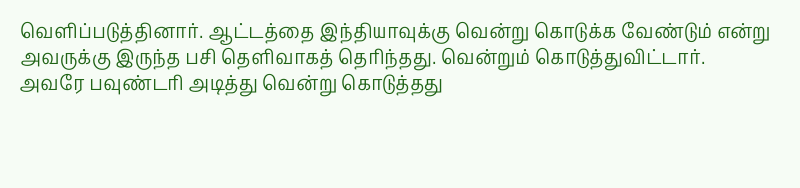வெளிப்படுத்தினார். ஆட்டத்தை இந்தியாவுக்கு வென்று கொடுக்க வேண்டும் என்று அவருக்கு இருந்த பசி தெளிவாகத் தெரிந்தது. வென்றும் கொடுத்துவிட்டார்.
அவரே பவுண்டரி அடித்து வென்று கொடுத்தது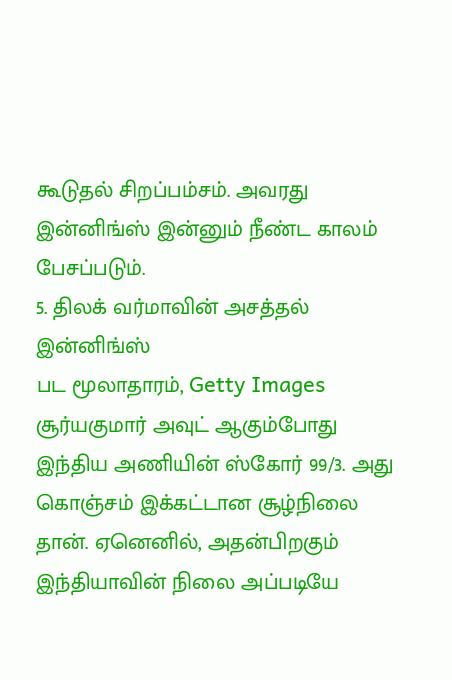கூடுதல் சிறப்பம்சம். அவரது இன்னிங்ஸ் இன்னும் நீண்ட காலம் பேசப்படும்.
5. திலக் வர்மாவின் அசத்தல் இன்னிங்ஸ்
பட மூலாதாரம், Getty Images
சூர்யகுமார் அவுட் ஆகும்போது இந்திய அணியின் ஸ்கோர் 99/3. அது கொஞ்சம் இக்கட்டான சூழ்நிலை தான். ஏனெனில், அதன்பிறகும் இந்தியாவின் நிலை அப்படியே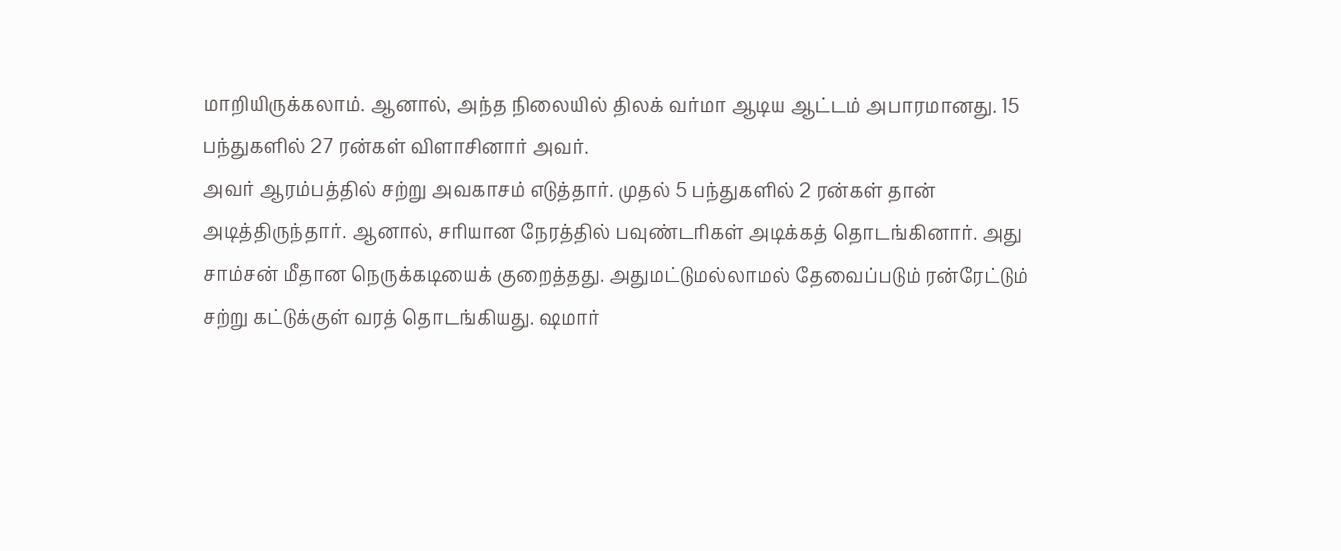மாறியிருக்கலாம். ஆனால், அந்த நிலையில் திலக் வர்மா ஆடிய ஆட்டம் அபாரமானது. 15 பந்துகளில் 27 ரன்கள் விளாசினார் அவர்.
அவர் ஆரம்பத்தில் சற்று அவகாசம் எடுத்தார். முதல் 5 பந்துகளில் 2 ரன்கள் தான் அடித்திருந்தார். ஆனால், சரியான நேரத்தில் பவுண்டரிகள் அடிக்கத் தொடங்கினார். அது சாம்சன் மீதான நெருக்கடியைக் குறைத்தது. அதுமட்டுமல்லாமல் தேவைப்படும் ரன்ரேட்டும் சற்று கட்டுக்குள் வரத் தொடங்கியது. ஷமார்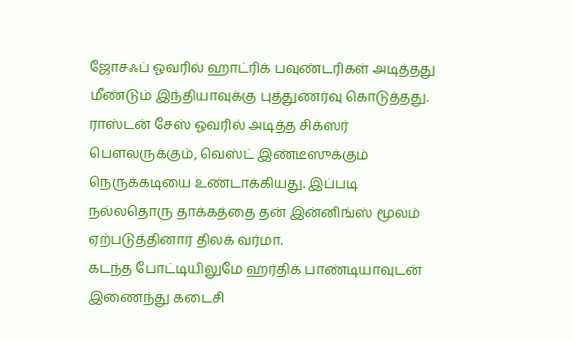ஜோசஃப் ஓவரில் ஹாட்ரிக் பவுண்டரிகள் அடித்தது மீண்டும் இந்தியாவுக்கு புத்துணர்வு கொடுத்தது. ராஸ்டன் சேஸ் ஓவரில் அடித்த சிக்ஸர் பௌலருக்கும், வெஸ்ட் இண்டீஸுக்கும் நெருக்கடியை உண்டாக்கியது. இப்படி நல்லதொரு தாக்கத்தை தன் இன்னிங்ஸ் மூலம் ஏற்படுத்தினார் திலக் வர்மா.
கடந்த போட்டியிலுமே ஹர்திக் பாண்டியாவுடன் இணைந்து கடைசி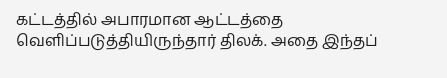கட்டத்தில் அபாரமான ஆட்டத்தை வெளிப்படுத்தியிருந்தார் திலக். அதை இந்தப்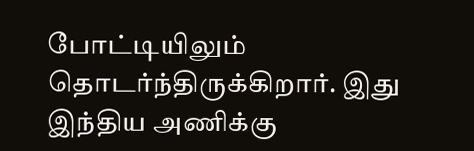போட்டியிலும் தொடர்ந்திருக்கிறார். இது இந்திய அணிக்கு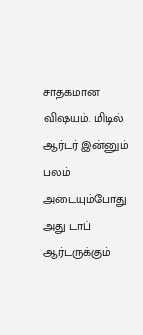சாதகமான விஷயம். மிடில் ஆர்டர் இன்னும் பலம் அடையும்போது அது டாப் ஆர்டருக்கும்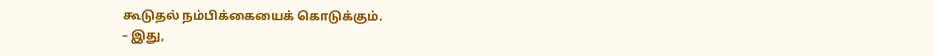கூடுதல் நம்பிக்கையைக் கொடுக்கும்.
– இது,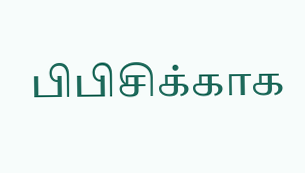பிபிசிக்காக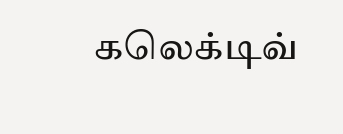கலெக்டிவ்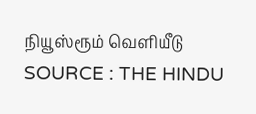நியூஸ்ரூம் வெளியீடு
SOURCE : THE HINDU